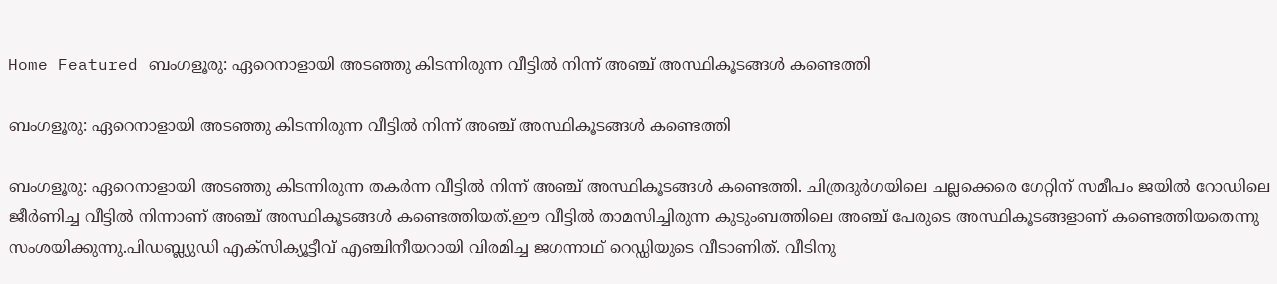Home Featured ബംഗളൂരു: ഏറെനാളായി അടഞ്ഞു കിടന്നിരുന്ന വീട്ടില്‍ നിന്ന് അഞ്ച് അസ്ഥികൂടങ്ങള്‍ കണ്ടെത്തി

ബംഗളൂരു: ഏറെനാളായി അടഞ്ഞു കിടന്നിരുന്ന വീട്ടില്‍ നിന്ന് അഞ്ച് അസ്ഥികൂടങ്ങള്‍ കണ്ടെത്തി

ബംഗളൂരു: ഏറെനാളായി അടഞ്ഞു കിടന്നിരുന്ന തകര്‍ന്ന വീട്ടില്‍ നിന്ന് അഞ്ച് അസ്ഥികൂടങ്ങള്‍ കണ്ടെത്തി. ചിത്രദുര്‍ഗയിലെ ചല്ലക്കെരെ ഗേറ്റിന് സമീപം ജയില്‍ റോഡിലെ ജീര്‍ണിച്ച വീട്ടില്‍ നിന്നാണ് അഞ്ച് അസ്ഥികൂടങ്ങള്‍ കണ്ടെത്തിയത്.ഈ വീട്ടില്‍ താമസിച്ചിരുന്ന കുടുംബത്തിലെ അഞ്ച് പേരുടെ അസ്ഥികൂടങ്ങളാണ് കണ്ടെത്തിയതെന്നു സംശയിക്കുന്നു.പിഡബ്ല്യുഡി എക്‌സിക്യൂട്ടീവ് എഞ്ചിനീയറായി വിരമിച്ച ജഗന്നാഥ് റെഡ്ഡിയുടെ വീടാണിത്. വീടിനു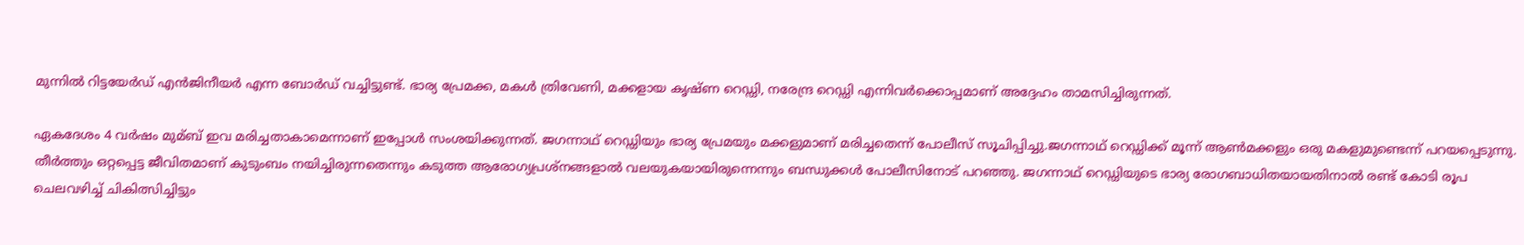മുന്നില്‍ റിട്ടയേര്‍ഡ് എൻജിനീയര്‍ എന്ന ബോര്‍ഡ് വച്ചിട്ടുണ്ട്. ഭാര്യ പ്രേമക്ക, മകള്‍ ത്രിവേണി, മക്കളായ കൃഷ്ണ റെഡ്ഡി, നരേന്ദ്ര റെഡ്ഡി എന്നിവര്‍ക്കൊപ്പമാണ് അദ്ദേഹം താമസിച്ചിരുന്നത്.

ഏകദേശം 4 വര്‍ഷം മുമ്ബ് ഇവ മരിച്ചതാകാമെന്നാണ് ഇപ്പോള്‍ സംശയിക്കുന്നത്. ജഗന്നാഥ് റെഡ്ഡിയും ഭാര്യ പ്രേമയും മക്കളുമാണ് മരിച്ചതെന്ന് പോലീസ് സൂചിപ്പിച്ചു.ജഗന്നാഥ് റെഡ്ഡിക്ക് മൂന്ന് ആണ്‍മക്കളും ഒരു മകളുമുണ്ടെന്ന് പറയപ്പെടുന്നു. തീര്‍ത്തും ഒറ്റപ്പെട്ട ജീവിതമാണ് കുടുംബം നയിച്ചിരുന്നതെന്നും കടുത്ത ആരോഗ്യപ്രശ്നങ്ങളാല്‍ വലയുകയായിരുന്നെന്നും ബന്ധുക്കള്‍ പോലീസിനോട് പറഞ്ഞു. ജഗന്നാഥ് റെഡ്ഡിയുടെ ഭാര്യ രോഗബാധിതയായതിനാല്‍ രണ്ട് കോടി രൂപ ചെലവഴിച്ച്‌ ചികിത്സിച്ചിട്ടും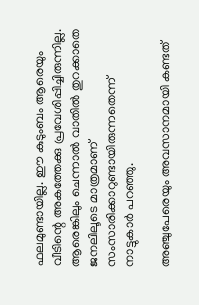ഫലമുണ്ടായില്ല. ഈ കുടുംബം ആരെയും വീടിന്റെ അകത്തേക്കു പ്രവേശിപ്പിച്ചിരുന്നില്ല. ആരെങ്കിലും ചെന്നാല്‍ വാതില്‍ തുറക്കാതെ ജനലിലൂടെ മാത്രമാണ് സംസാരിക്കാറുണ്ടായിരുന്നതെന്ന് നാട്ടുകാര്‍ പറഞ്ഞു.

അഞ്ചുപേരെയും അവസാനമായി കണ്ടത്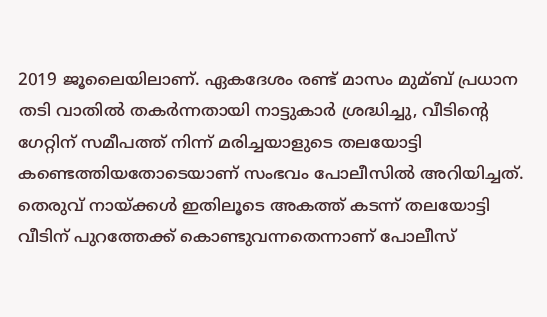2019 ജൂലൈയിലാണ്. ഏകദേശം രണ്ട് മാസം മുമ്ബ് പ്രധാന തടി വാതില്‍ തകര്‍ന്നതായി നാട്ടുകാര്‍ ശ്രദ്ധിച്ചു, വീടിന്റെ ഗേറ്റിന് സമീപത്ത് നിന്ന് മരിച്ചയാളുടെ തലയോട്ടി കണ്ടെത്തിയതോടെയാണ് സംഭവം പോലീസില്‍ അറിയിച്ചത്. തെരുവ് നായ്‌ക്കള്‍ ഇതിലൂടെ അകത്ത് കടന്ന് തലയോട്ടി വീടിന് പുറത്തേക്ക് കൊണ്ടുവന്നതെന്നാണ് പോലീസ്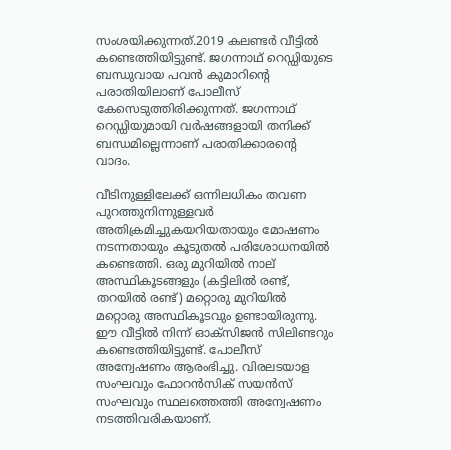സംശയിക്കുന്നത്.2019 കലണ്ടര്‍ വീട്ടില്‍ കണ്ടെത്തിയിട്ടുണ്ട്. ജഗന്നാഥ് റെഡ്ഡിയുടെ ബന്ധുവായ പവൻ കുമാറിന്റെ പരാതിയിലാണ് പോലീസ് കേസെടുത്തിരിക്കുന്നത്. ജഗന്നാഥ് റെഡ്ഡിയുമായി വര്‍ഷങ്ങളായി തനിക്ക് ബന്ധമില്ലെന്നാണ് പരാതിക്കാരന്റെ വാദം.

വീടിനുള്ളിലേക്ക് ഒന്നിലധികം തവണ പുറത്തുനിന്നുള്ളവര്‍ അതിക്രമിച്ചുകയറിയതായും മോഷണം നടന്നതായും കൂടുതല്‍ പരിശോധനയില്‍ കണ്ടെത്തി. ഒരു മുറിയില്‍ നാല് അസ്ഥികൂടങ്ങളും (കട്ടിലില്‍ രണ്ട്, തറയില്‍ രണ്ട്) മറ്റൊരു മുറിയില്‍ മറ്റൊരു അസ്ഥികൂടവും ഉണ്ടായിരുന്നു. ഈ വീട്ടില്‍ നിന്ന് ഓക്‌സിജൻ സിലിണ്ടറും കണ്ടെത്തിയിട്ടുണ്ട്. പോലീസ് അന്വേഷണം ആരംഭിച്ചു. വിരലടയാള സംഘവും ഫോറൻസിക് സയൻസ് സംഘവും സ്ഥലത്തെത്തി അന്വേഷണം നടത്തിവരികയാണ്.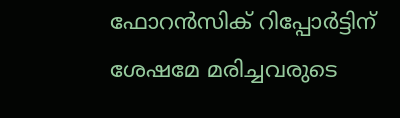ഫോറൻസിക് റിപ്പോര്‍ട്ടിന് ശേഷമേ മരിച്ചവരുടെ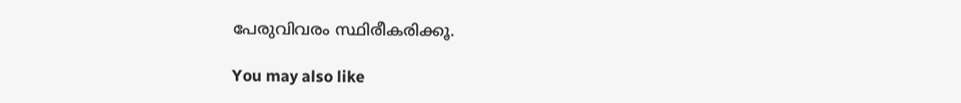പേരുവിവരം സ്ഥിരീകരിക്കൂ.

You may also like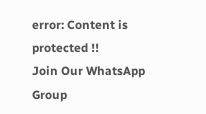error: Content is protected !!
Join Our WhatsApp Group